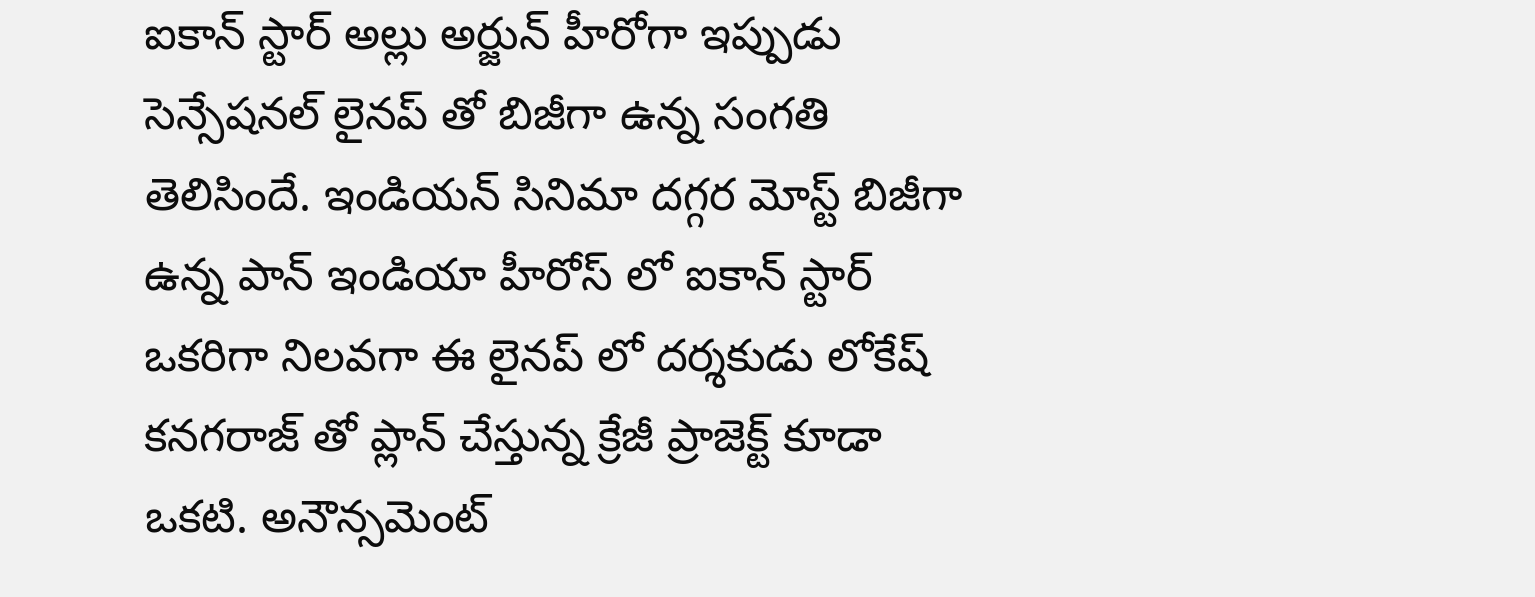ఐకాన్ స్టార్ అల్లు అర్జున్ హీరోగా ఇప్పుడు సెన్సేషనల్ లైనప్ తో బిజీగా ఉన్న సంగతి తెలిసిందే. ఇండియన్ సినిమా దగ్గర మోస్ట్ బిజీగా ఉన్న పాన్ ఇండియా హీరోస్ లో ఐకాన్ స్టార్ ఒకరిగా నిలవగా ఈ లైనప్ లో దర్శకుడు లోకేష్ కనగరాజ్ తో ప్లాన్ చేస్తున్న క్రేజీ ప్రాజెక్ట్ కూడా ఒకటి. అనౌన్సమెంట్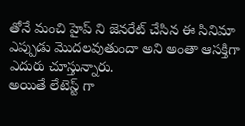తోనే మంచి హైప్ ని జెనరేట్ చేసిన ఈ సినిమా ఎప్పుడు మొదలవుతుందా అని అంతా ఆసక్తిగా ఎదురు చూస్తున్నారు.
అయితే లేటెస్ట్ గా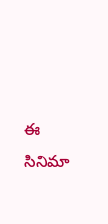ఈ సినిమా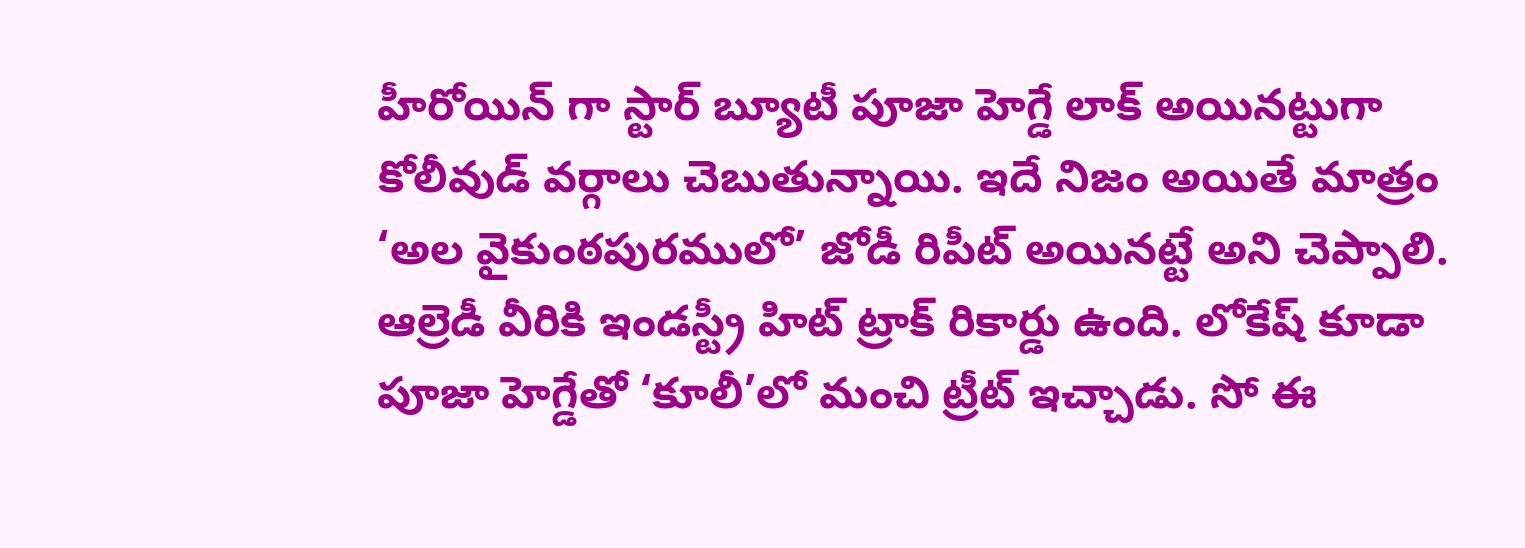హీరోయిన్ గా స్టార్ బ్యూటీ పూజా హెగ్డే లాక్ అయినట్టుగా కోలీవుడ్ వర్గాలు చెబుతున్నాయి. ఇదే నిజం అయితే మాత్రం ‘అల వైకుంఠపురములో’ జోడీ రిపీట్ అయినట్టే అని చెప్పాలి. ఆల్రెడీ వీరికి ఇండస్ట్రీ హిట్ ట్రాక్ రికార్డు ఉంది. లోకేష్ కూడా పూజా హెగ్డేతో ‘కూలీ’లో మంచి ట్రీట్ ఇచ్చాడు. సో ఈ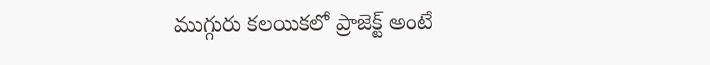ముగ్గురు కలయికలో ప్రాజెక్ట్ అంటే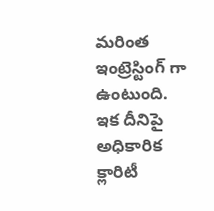మరింత ఇంట్రెస్టింగ్ గా ఉంటుంది. ఇక దీనిపై అధికారిక క్లారిటీ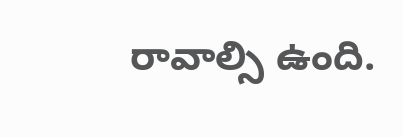రావాల్సి ఉంది.